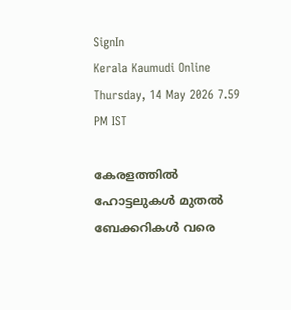SignIn
Kerala Kaumudi Online
Thursday, 14 May 2026 7.59 PM IST

കേരളത്തിൽ ഹോട്ടലുകൾ മുതൽ ബേക്കറികൾ വരെ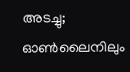അടച്ചു; ഓൺലൈനിലും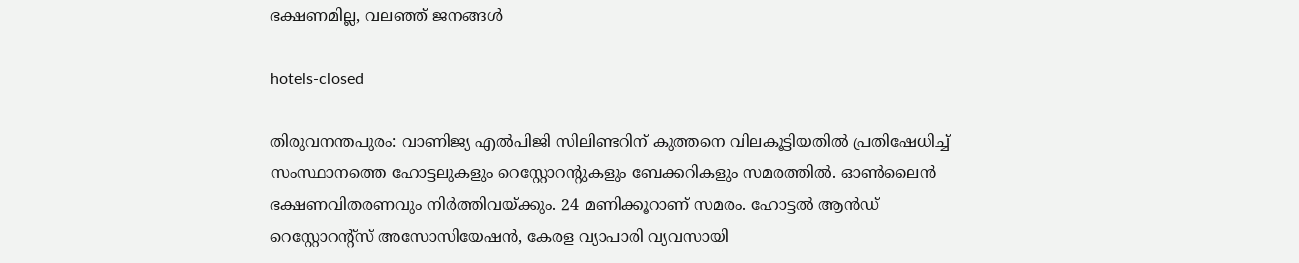ഭക്ഷണമില്ല, വലഞ്ഞ് ജനങ്ങൾ

hotels-closed

തിരുവനന്തപുരം: വാണിജ്യ എല്‍പിജി സിലിണ്ടറിന് കുത്തനെ വിലകൂട്ടിയതില്‍ പ്രതിഷേധിച്ച് സംസ്ഥാനത്തെ ഹോട്ടലുകളും റെസ്റ്റോറന്റുകളും ബേക്കറികളും സമരത്തിൽ. ഓണ്‍ലൈന്‍ ഭക്ഷണവിതരണവും നിര്‍ത്തിവയ്‌ക്കും. 24 മണിക്കൂറാണ് സമരം. ഹോട്ടൽ ആൻഡ്‌ റെസ്റ്റോറന്റ്‌സ് അസോസിയേഷൻ, കേരള വ്യാപാരി വ്യവസായി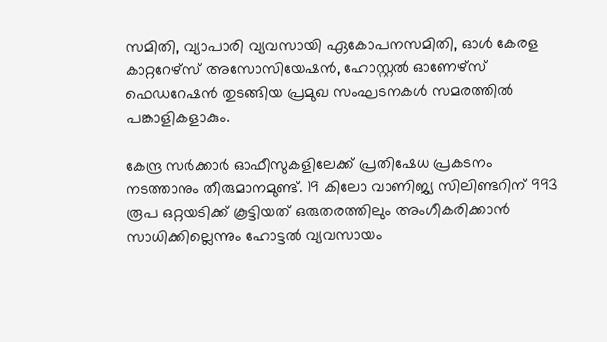സമിതി, വ്യാപാരി വ്യവസായി ഏകോപനസമിതി, ഓള്‍ കേരള കാറ്ററേഴ്‌സ് അസോസിയേഷന്‍, ഹോസ്റ്റല്‍ ഓണേഴ്‌സ് ഫെഡറേഷന്‍ തുടങ്ങിയ പ്രമുഖ സംഘടനകൾ സമരത്തിൽ പങ്കാളികളാകും.

കേന്ദ്ര സർക്കാർ ഓഫീസുകളിലേക്ക് പ്രതിഷേധ പ്രകടനം നടത്താനും തീരുമാനമുണ്ട്. 19 കിലോ വാണിജ്യ സിലിണ്ടറിന് 993 രൂപ ഒറ്റയടിക്ക് കൂട്ടിയത് ഒരുതരത്തിലും അംഗീകരിക്കാന്‍ സാധിക്കില്ലെന്നും ഹോട്ടല്‍ വ്യവസായം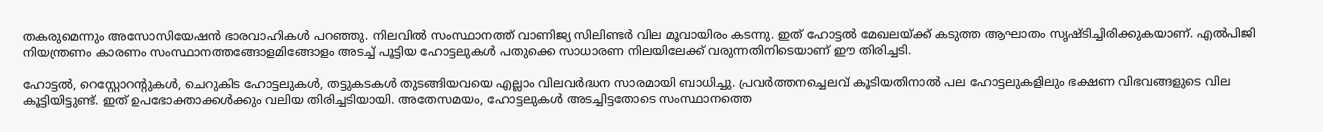തകരുമെന്നും അസോസിയേഷന്‍ ഭാരവാഹികള്‍ പറഞ്ഞു. നിലവിൽ സംസ്ഥാനത്ത് വാണിജ്യ സിലിണ്ടര്‍ വില മൂവായിരം കടന്നു. ഇത് ഹോട്ടല്‍ മേഖലയ്ക്ക് കടുത്ത ആഘാതം സൃഷ്ടിച്ചിരിക്കുകയാണ്. എല്‍പിജി നിയന്ത്രണം കാരണം സംസ്ഥാനത്തങ്ങോളമിങ്ങോളം അടച്ച് പൂട്ടിയ ഹോട്ടലുകള്‍ പതുക്കെ സാധാരണ നിലയിലേക്ക് വരുന്നതിനിടെയാണ് ഈ തിരിച്ചടി.

ഹോട്ടല്‍, റെസ്റ്റോറന്റുകള്‍, ചെറുകിട ഹോട്ടലുകള്‍, തട്ടുകടകള്‍ തുടങ്ങിയവയെ എല്ലാം വിലവര്‍ദ്ധന സാരമായി ബാധിച്ചു. പ്രവര്‍ത്തനച്ചെലവ് കൂടിയതിനാല്‍ പല ഹോട്ടലുകളിലും ഭക്ഷണ വിഭവങ്ങളുടെ വില കൂട്ടിയിട്ടുണ്ട്. ഇത് ഉപഭോക്താക്കൾക്കും വലിയ തിരിച്ചടിയായി. അതേസമയം, ഹോട്ടലുകൾ അടച്ചിട്ടതോടെ സംസ്ഥാനത്തെ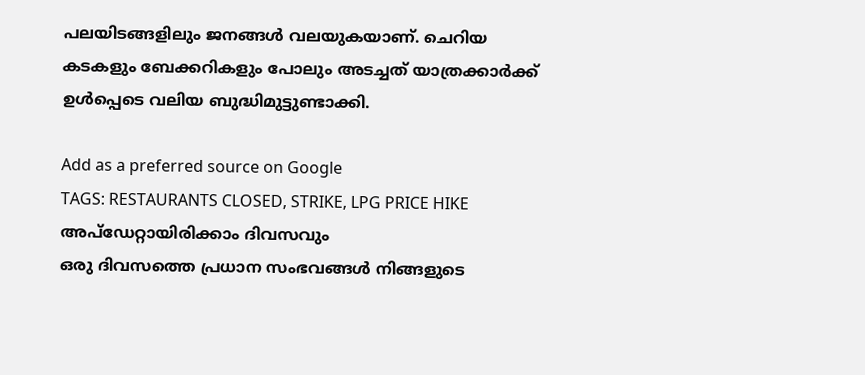പലയിടങ്ങളിലും ജനങ്ങൾ വലയുകയാണ്. ചെറിയ കടകളും ബേക്കറികളും പോലും അടച്ചത് യാത്രക്കാർക്ക് ഉൾപ്പെടെ വലിയ ബുദ്ധിമുട്ടുണ്ടാക്കി.

Add as a preferred source on Google
TAGS: RESTAURANTS CLOSED, STRIKE, LPG PRICE HIKE
അപ്ഡേറ്റായിരിക്കാം ദിവസവും
ഒരു ദിവസത്തെ പ്രധാന സംഭവങ്ങൾ നിങ്ങളുടെ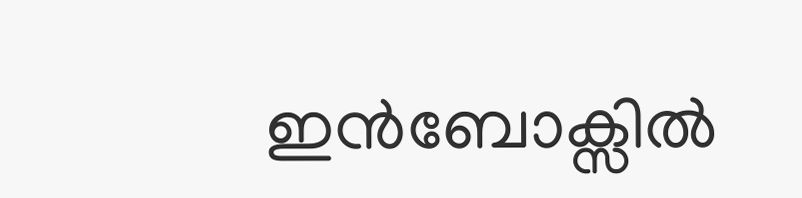ഇൻബോക്സിൽ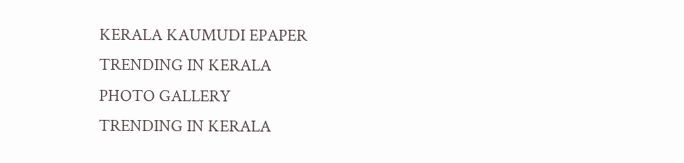KERALA KAUMUDI EPAPER
TRENDING IN KERALA
PHOTO GALLERY
TRENDING IN KERALA